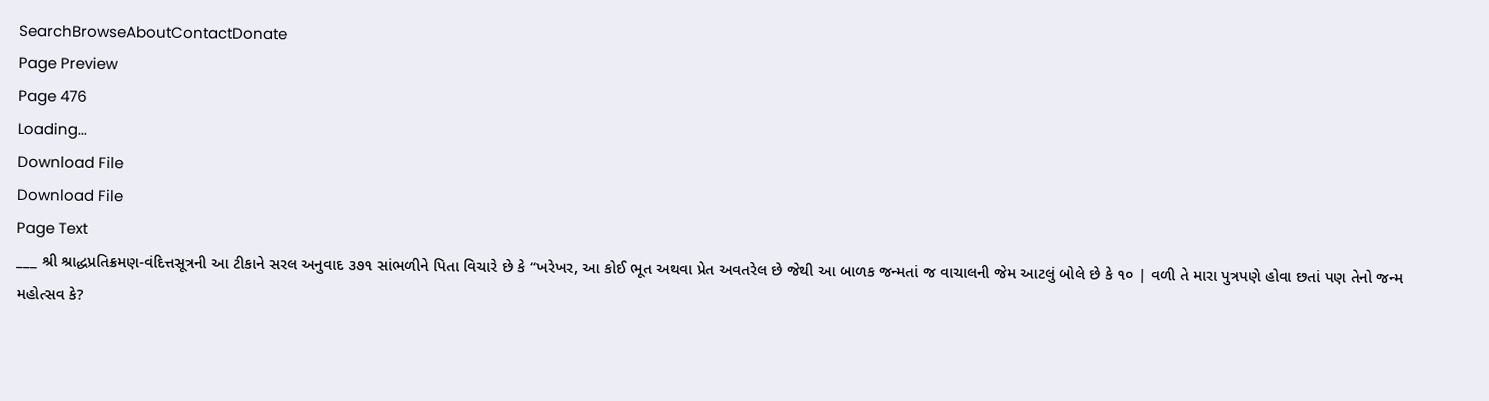SearchBrowseAboutContactDonate
Page Preview
Page 476
Loading...
Download File
Download File
Page Text
___ શ્રી શ્રાદ્ધપ્રતિક્રમણ-વંદિત્તસૂત્રની આ ટીકાને સરલ અનુવાદ ૩૭૧ સાંભળીને પિતા વિચારે છે કે “ખરેખર, આ કોઈ ભૂત અથવા પ્રેત અવતરેલ છે જેથી આ બાળક જન્મતાં જ વાચાલની જેમ આટલું બોલે છે કે ૧૦ | વળી તે મારા પુત્રપણે હોવા છતાં પણ તેનો જન્મ મહોત્સવ કે?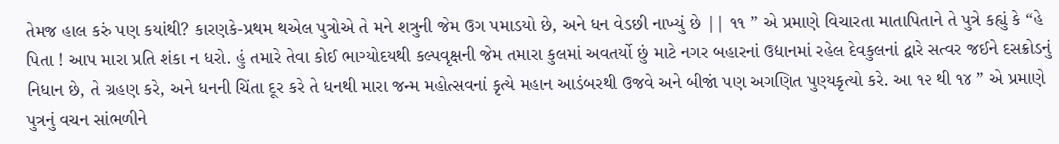તેમજ હાલ કરું પણ કયાંથી? કારણકે-પ્રથમ થએલ પુત્રોએ તે મને શત્રુની જેમ ઉગ પમાડયો છે, અને ધન વેડછી નાખ્યું છે || ૧૧ ” એ પ્રમાણે વિચારતા માતાપિતાને તે પુત્રે કહ્યું કે “હે પિતા ! આપ મારા પ્રતિ શંકા ન ધરો. હું તમારે તેવા કોઈ ભાગ્યોદયથી કલ્પવૃક્ષની જેમ તમારા કુલમાં અવતર્યો છું માટે નગર બહારનાં ઉદ્યાનમાં રહેલ દેવકુલનાં દ્વારે સત્વર જઈને દસક્રોડનું નિધાન છે, તે ગ્રહણ કરે, અને ધનની ચિંતા દૂર કરે તે ધનથી મારા જન્મ મહોત્સવનાં કૃત્યે મહાન આડંબરથી ઉજવે અને બીજાં પણ અગણિત પુણ્યકૃત્યો કરે. આ ૧૨ થી ૧૪ ” એ પ્રમાણે પુત્રનું વચન સાંભળીને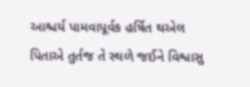આશ્ચર્ય પામવાપૂર્વક હર્ષિત થએલ પિતાએ તુર્તજ તે સ્થળે જઈને વિશ્વાસુ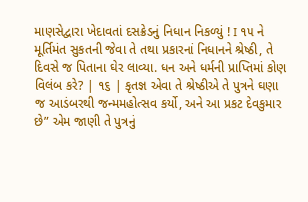માણસેદ્વારા ખેદાવતાં દસક્રેડનું નિધાન નિકળ્યું ! I ૧૫ ને મૂર્તિમંત સુકતની જેવા તે તથા પ્રકારનાં નિધાનને શ્રેષ્ઠી, તે દિવસે જ પિતાના ઘેર લાવ્યા. ધન અને ધર્મની પ્રાપ્તિમાં કોણ વિલંબ કરે? | ૧૬ | કૃતજ્ઞ એવા તે શ્રેષ્ઠીએ તે પુત્રને ઘણા જ આડંબરથી જન્મમહોત્સવ કર્યો, અને આ પ્રકટ દેવકુમાર છે” એમ જાણી તે પુત્રનું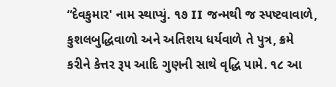“દેવકુમાર' નામ સ્થાપ્યું. ૧૭ II જન્મથી જ સ્પષ્ટવાવાળે, કુશલબુદ્ધિવાળો અને અતિશય ધર્યવાળે તે પુત્ર, ક્રમે કરીને કેત્તર રૂ૫ આદિ ગુણની સાથે વૃદ્ધિ પામે. ૧૮ આ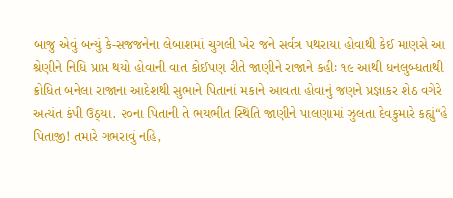બાજુ એવું બન્યું કે-સજજનેના લેબાશમાં ચુગલી ખેર જને સર્વત્ર પથરાયા હોવાથી કેઈ માણસે આ શ્રેણીને નિધિ પ્રાપ્ત થયો હોવાની વાત કોઈપણ રીતે જાણીને રાજાને કહીઃ ૧૯ આથી ધનલુબ્ધતાથી ક્રોધિત બનેલા રાજાના આદેશથી સુભાને પિતાનાં મકાને આવતા હોવાનું જણને પ્રજ્ઞાકર શેઠ વગેરે અત્યંત કંપી ઉઠ્યા. ૨૦ના પિતાની તે ભયભીત સ્થિતિ જાણીને પાલણામાં ઝુલતા દેવકુમારે કહ્યું“હે પિતાજી! તમારે ગભરાવું નહિ,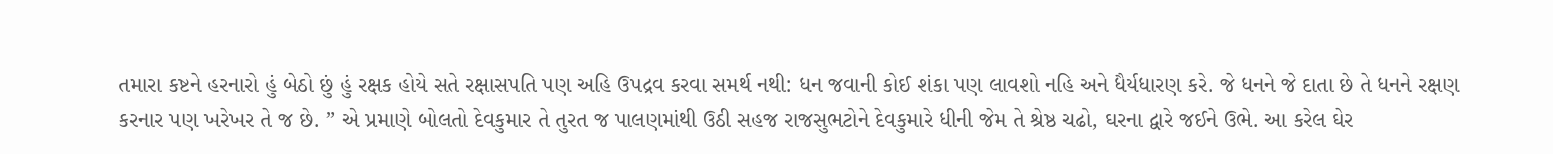તમારા કષ્ટને હરનારો હું બેઠો છું હું રક્ષક હોયે સતે રક્ષાસપતિ પણ અહિ ઉપદ્રવ કરવા સમર્થ નથી: ધન જવાની કોઈ શંકા પણ લાવશો નહિ અને ધૈર્યધારણ કરે. જે ધનને જે દાતા છે તે ધનને રક્ષણ કરનાર પણ ખરેખર તે જ છે. ” એ પ્રમાણે બોલતો દેવકુમાર તે તુરત જ પાલણમાંથી ઉઠી સહજ રાજસુભટોને દેવકુમારે ધીની જેમ તે શ્રેષ્ઠ ચઢો, ઘરના દ્વારે જઈને ઉભે. આ કરેલ ઘેર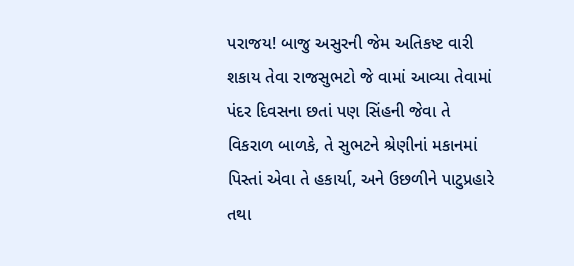પરાજય! બાજુ અસુરની જેમ અતિકષ્ટ વારી શકાય તેવા રાજસુભટો જે વામાં આવ્યા તેવામાં પંદર દિવસના છતાં પણ સિંહની જેવા તે વિકરાળ બાળકે, તે સુભટને શ્રેણીનાં મકાનમાં પિસ્તાં એવા તે હકાર્યા, અને ઉછળીને પાટુપ્રહારે તથા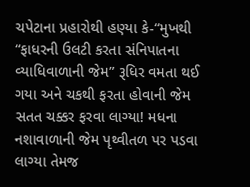ચપેટાના પ્રહારોથી હણ્યા કે-“મુખથી “ફાધરની ઉલટી કરતા સંનિપાતના વ્યાધિવાળાની જેમ” રૂધિર વમતા થઈ ગયા અને ચકથી ફરતા હોવાની જેમ સતત ચક્કર ફરવા લાગ્યા! મધના નશાવાળાની જેમ પૃથ્વીતળ પર પડવા લાગ્યા તેમજ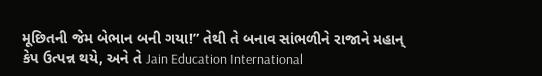મૂછિતની જેમ બેભાન બની ગયા!” તેથી તે બનાવ સાંભળીને રાજાને મહાન્ કેપ ઉત્પન્ન થયે, અને તે Jain Education International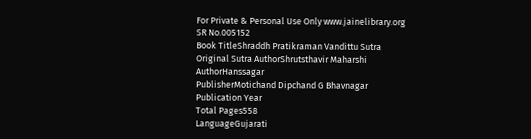For Private & Personal Use Only www.jainelibrary.org
SR No.005152
Book TitleShraddh Pratikraman Vandittu Sutra
Original Sutra AuthorShrutsthavir Maharshi
AuthorHanssagar
PublisherMotichand Dipchand G Bhavnagar
Publication Year
Total Pages558
LanguageGujarati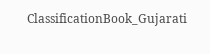ClassificationBook_Gujarati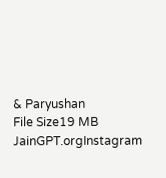& Paryushan
File Size19 MB
JainGPT.orgInstagram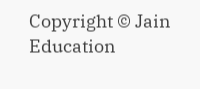Copyright © Jain Education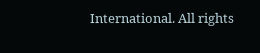International. All rights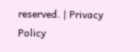reserved. | Privacy Policy